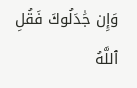وَإِن جَٰدَلُوكَ فَقُلِ ٱللَّهُ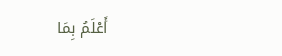أَعْلَمُ بِمَا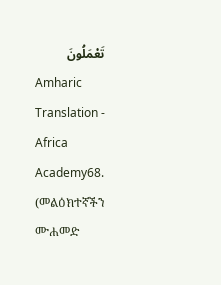تَعْمَلُونَ
Amharic Translation - Africa Academy68. (መልዕክተኛችን ሙሐመድ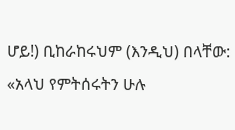ሆይ!) ቢከራከሩህም (እንዲህ) በላቸው: «አላህ የምትሰሩትን ሁሉ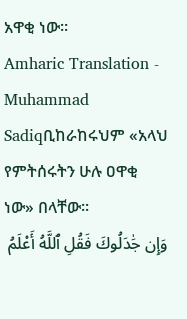አዋቂ ነው።
Amharic Translation - Muhammad Sadiqቢከራከሩህም «አላህ የምትሰሩትን ሁሉ ዐዋቂ ነው» በላቸው፡፡
وَإِن جَٰدَلُوكَ فَقُلِ ٱللَّهُ أَعْلَمُ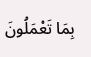بِمَا تَعْمَلُونَ